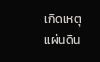เกิดเหตุแผ่นดิน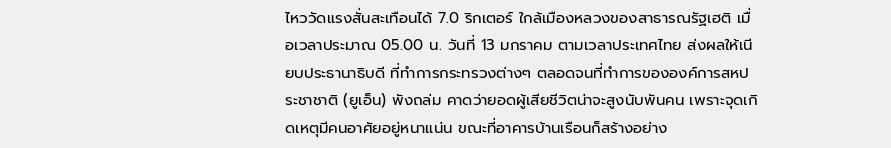ไหววัดแรงสั่นสะเทือนได้ 7.0 ริกเตอร์ ใกล้เมืองหลวงของสาธารณรัฐเฮติ เมื่อเวลาประมาณ 05.00 น. วันที่ 13 มกราคม ตามเวลาประเทศไทย ส่งผลให้เนียบประธานาธิบดี ที่ทำการกระทรวงต่างๆ ตลอดจนที่ทำการขององค์การสหประชาชาติ (ยูเอ็น) พังถล่ม คาดว่ายอดผู้เสียชีวิตน่าจะสูงนับพันคน เพราะจุดเกิดเหตุมีคนอาศัยอยู่หนาแน่น ขณะที่อาคารบ้านเรือนก็สร้างอย่าง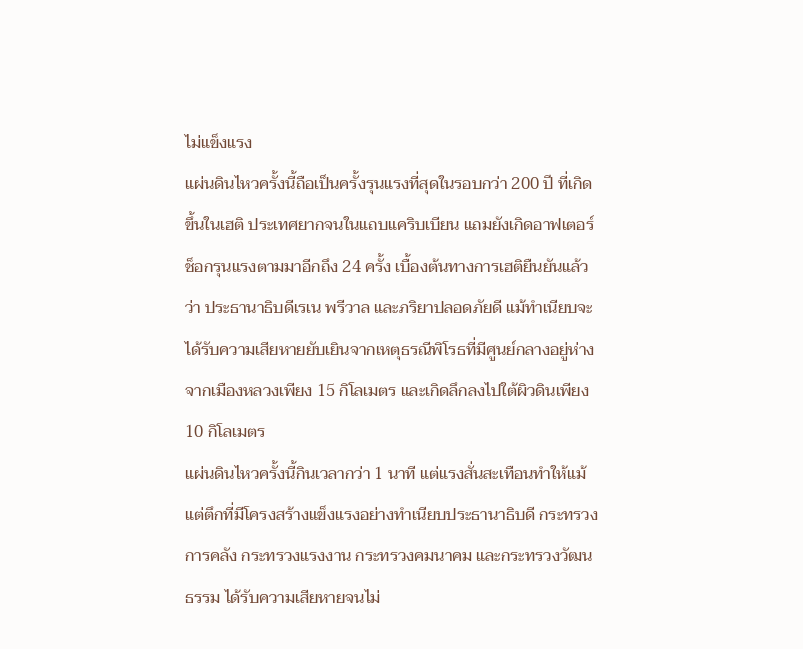ไม่แข็งแรง
แผ่นดินไหวครั้งนี้ถือเป็นครั้งรุนแรงที่สุดในรอบกว่า 200 ปี ที่เกิดขึ้นในเฮติ ประเทศยากจนในแถบแคริบเบียน แถมยังเกิดอาฟเตอร์ช็อกรุนแรงตามมาอีกถึง 24 ครั้ง เบื้องต้นทางการเฮติยืนยันแล้วว่า ประธานาธิบดีเรเน พรีวาล และภริยาปลอดภัยดี แม้ทำเนียบจะได้รับความเสียหายยับเยินจากเหตุธรณีพิโรธที่มีศูนย์กลางอยู่ห่างจากเมืองหลวงเพียง 15 กิโลเมตร และเกิดลึกลงไปใต้ผิวดินเพียง 10 กิโลเมตร
แผ่นดินไหวครั้งนี้กินเวลากว่า 1 นาที แต่แรงสั่นสะเทือนทำให้แม้แต่ตึกที่มีโครงสร้างแข็งแรงอย่างทำเนียบประธานาธิบดี กระทรวงการคลัง กระทรวงแรงงาน กระทรวงคมนาคม และกระทรวงวัฒนธรรม ได้รับความเสียหายจนไม่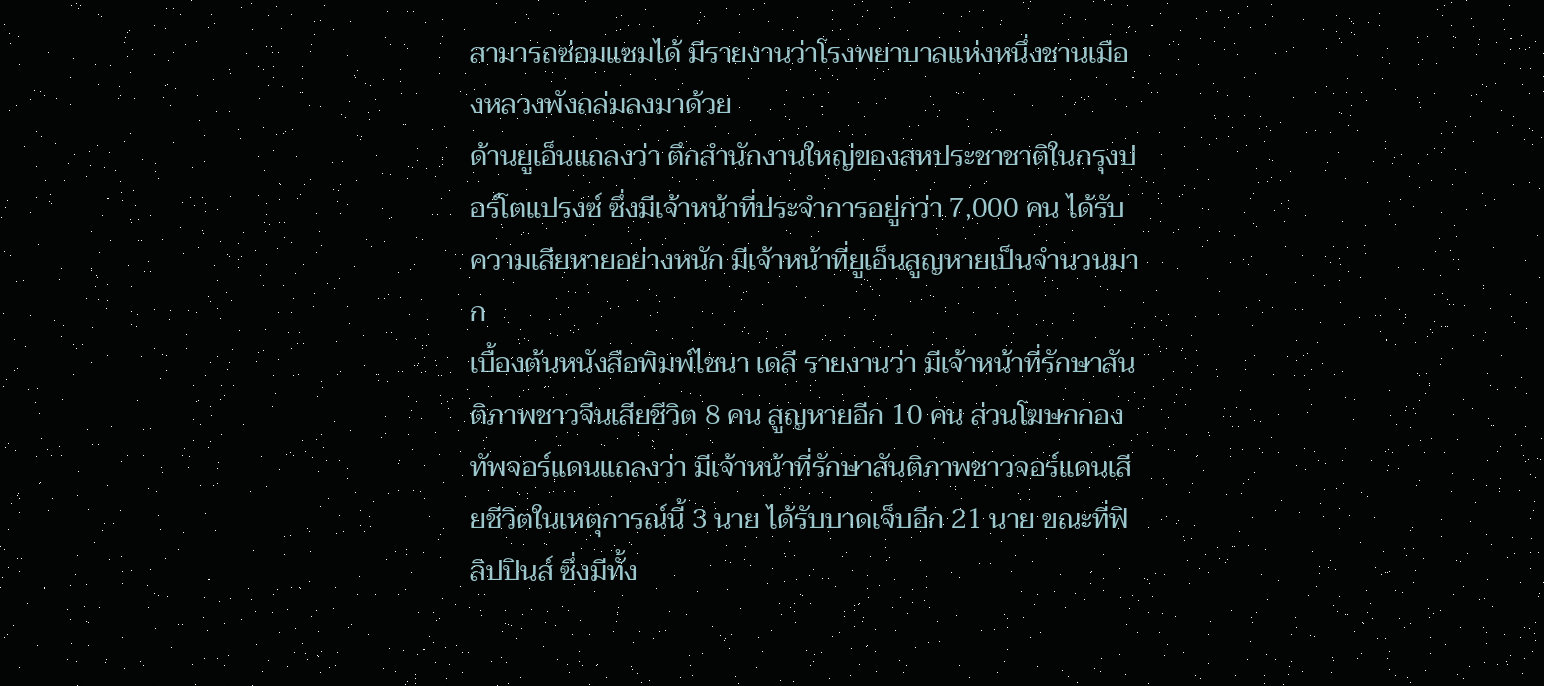สามารถซ่อมแซมได้ มีรายงานว่าโรงพยาบาลแห่งหนึ่งชานเมืองหลวงพังถล่มลงมาด้วย
ด้านยูเอ็นแถลงว่า ตึกสำนักงานใหญ่ของสหประชาชาติในกรุงปอร์โตแปรงซ์ ซึ่งมีเจ้าหน้าที่ประจำการอยู่กว่า 7,000 คน ได้รับความเสียหายอย่างหนัก มีเจ้าหน้าที่ยูเอ็นสูญหายเป็นจำนวนมาก
เบื้องต้นหนังสือพิมพ์ไชนา เดลี รายงานว่า มีเจ้าหน้าที่รักษาสันติภาพชาวจีนเสียชีวิต 8 คน สูญหายอีก 10 คน ส่วนโฆษกกองทัพจอร์แดนแถลงว่า มีเจ้าหน้าที่รักษาสันติภาพชาวจอร์แดนเสียชีวิตในเหตุการณ์นี้ 3 นาย ได้รับบาดเจ็บอีก 21 นาย ขณะที่ฟิลิปปินส์ ซึ่งมีทั้ง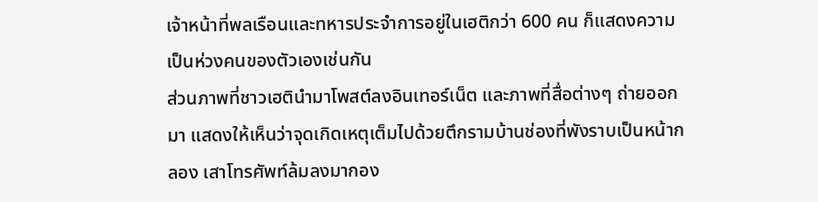เจ้าหน้าที่พลเรือนและทหารประจำการอยู่ในเฮติกว่า 600 คน ก็แสดงความเป็นห่วงคนของตัวเองเช่นกัน
ส่วนภาพที่ชาวเฮตินำมาโพสต์ลงอินเทอร์เน็ต และภาพที่สื่อต่างๆ ถ่ายออกมา แสดงให้เห็นว่าจุดเกิดเหตุเต็มไปด้วยตึกรามบ้านช่องที่พังราบเป็นหน้ากลอง เสาโทรศัพท์ล้มลงมากอง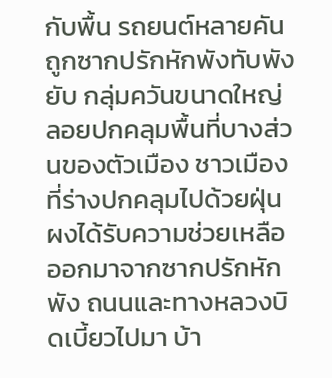กับพื้น รถยนต์หลายคันถูกซากปรักหักพังทับพังยับ กลุ่มควันขนาดใหญ่ลอยปกคลุมพื้นที่บางส่วนของตัวเมือง ชาวเมืองที่ร่างปกคลุมไปด้วยฝุ่นผงได้รับความช่วยเหลือออกมาจากซากปรักหักพัง ถนนและทางหลวงบิดเบี้ยวไปมา บ้า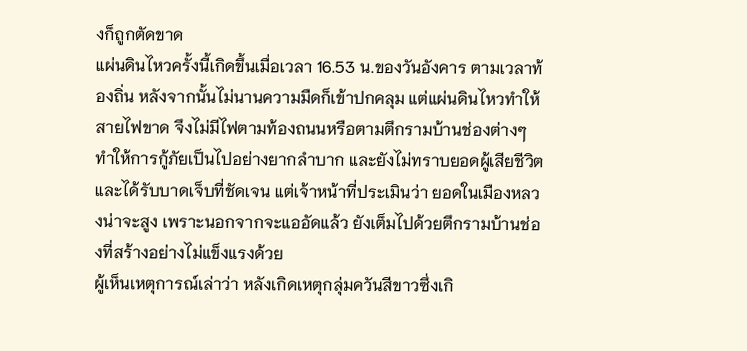งก็ถูกตัดขาด
แผ่นดินไหวครั้งนี้เกิดขึ้นเมื่อเวลา 16.53 น.ของวันอังคาร ตามเวลาท้องถิ่น หลังจากนั้นไม่นานความมืดก็เข้าปกคลุม แต่แผ่นดินไหวทำให้สายไฟขาด จึงไม่มีไฟตามท้องถนนหรือตามตึกรามบ้านช่องต่างๆ ทำให้การกู้ภัยเป็นไปอย่างยากลำบาก และยังไม่ทราบยอดผู้เสียชีวิตและได้รับบาดเจ็บที่ชัดเจน แต่เจ้าหน้าที่ประเมินว่า ยอดในเมืองหลวงน่าจะสูง เพราะนอกจากจะแออัดแล้ว ยังเต็มไปด้วยตึกรามบ้านช่องที่สร้างอย่างไม่แข็งแรงด้วย
ผู้เห็นเหตุการณ์เล่าว่า หลังเกิดเหตุกลุ่มควันสีขาวซึ่งเกิ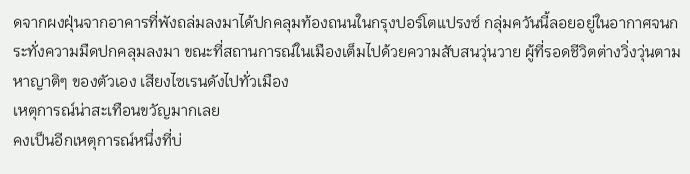ดจากผงฝุ่นจากอาคารที่พังถล่มลงมาได้ปกคลุมท้องถนนในกรุงปอร์โตแปรงซ์ กลุ่มควันนี้ลอยอยู่ในอากาศจนกระทั่งความมืดปกคลุมลงมา ขณะที่สถานการณ์ในเมืองเต็มไปด้วยความสับสนวุ่นวาย ผู้ที่รอดชีวิตต่างวิ่งวุ่นตามหาญาติๆ ของตัวเอง เสียงไซเรนดังไปทั่วเมือง
เหตุการณ์น่าสะเทือนขวัญมากเลย
คงเป็นอีกเหตุการณ์หนึ่งที่บ่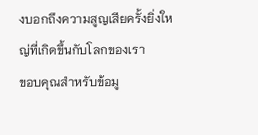งบอกถึงความสูญเสียครั้งยิ่งใหญ่ที่เกิดขึ้นกับโลกของเรา
ขอบคุณสำหรับข้อมู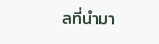ลที่นำมา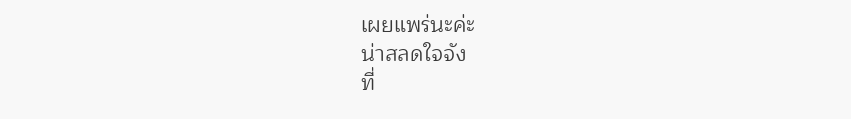เผยแพร่นะค่ะ
น่าสลดใจจัง
ที่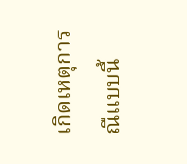เกิดเหตุการณืแบบนี้